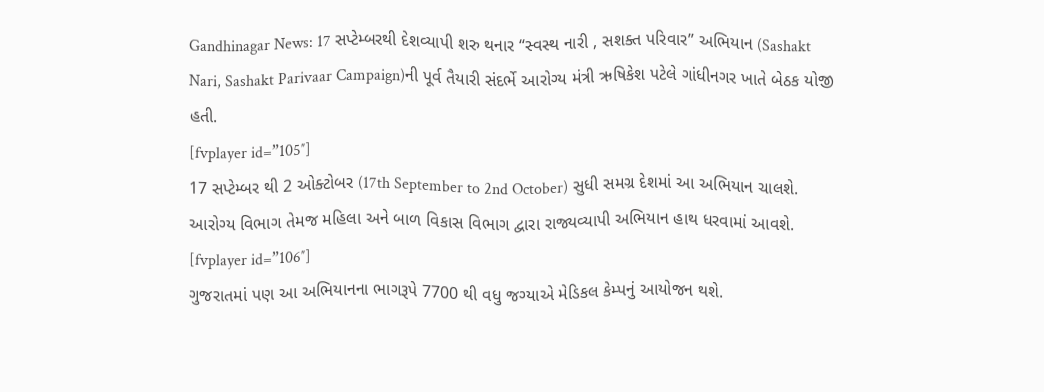Gandhinagar News: 17 સપ્ટેમ્બરથી દેશવ્યાપી શરુ થનાર “સ્વસ્થ નારી , સશક્ત પરિવાર” અભિયાન (Sashakt Nari, Sashakt Parivaar Campaign)ની પૂર્વ તૈયારી સંદર્ભે આરોગ્ય મંત્રી ઋષિકેશ પટેલે ગાંધીનગર ખાતે બેઠક યોજી હતી.
[fvplayer id=”105″]
17 સપ્ટેમ્બર થી 2 ઓક્ટોબર (17th September to 2nd October) સુધી સમગ્ર દેશમાં આ અભિયાન ચાલશે.
આરોગ્ય વિભાગ તેમજ મહિલા અને બાળ વિકાસ વિભાગ દ્વારા રાજ્યવ્યાપી અભિયાન હાથ ધરવામાં આવશે.
[fvplayer id=”106″]
ગુજરાતમાં પણ આ અભિયાનના ભાગરૂપે 7700 થી વધુ જગ્યાએ મેડિકલ કેમ્પનું આયોજન થશે.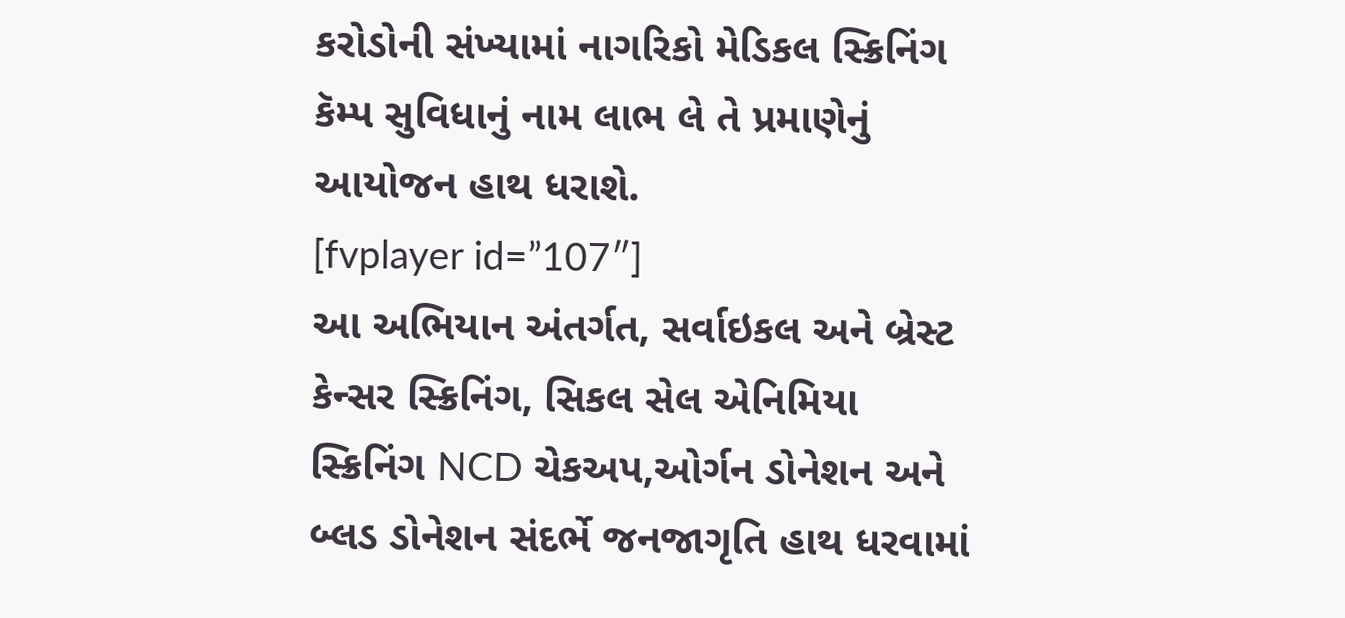કરોડોની સંખ્યામાં નાગરિકો મેડિકલ સ્ક્રિનિંગ કૅમ્પ સુવિધાનું નામ લાભ લે તે પ્રમાણેનું આયોજન હાથ ધરાશે.
[fvplayer id=”107″]
આ અભિયાન અંતર્ગત, સર્વાઇકલ અને બ્રેસ્ટ કેન્સર સ્ક્રિનિંગ, સિકલ સેલ એનિમિયા સ્ક્રિનિંગ NCD ચેકઅપ,ઓર્ગન ડોનેશન અને બ્લડ ડોનેશન સંદર્ભે જનજાગૃતિ હાથ ધરવામાં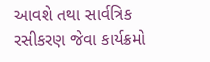આવશે તથા સાર્વત્રિક રસીકરણ જેવા કાર્યક્રમો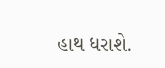હાથ ધરાશે.